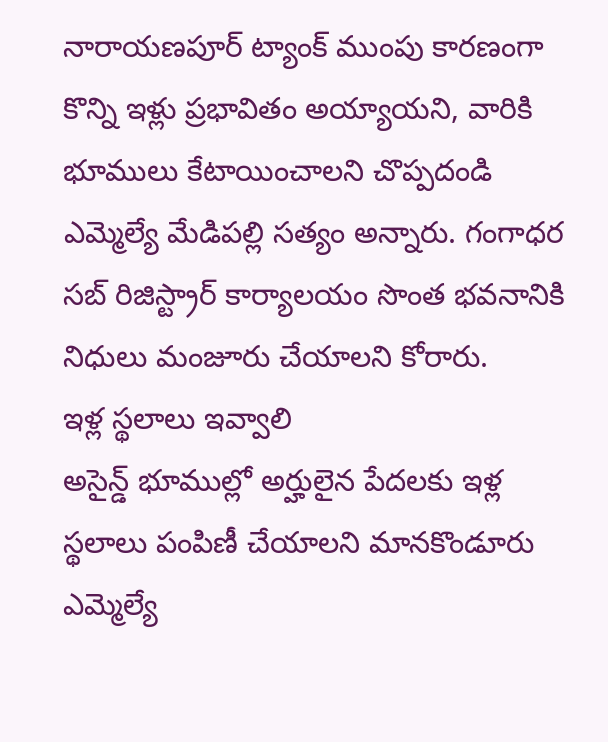నారాయణపూర్ ట్యాంక్ ముంపు కారణంగా కొన్ని ఇళ్లు ప్రభావితం అయ్యాయని, వారికి భూములు కేటాయించాలని చొప్పదండి ఎమ్మెల్యే మేడిపల్లి సత్యం అన్నారు. గంగాధర సబ్ రిజిస్ట్రార్ కార్యాలయం సొంత భవనానికి నిధులు మంజూరు చేయాలని కోరారు.
ఇళ్ల స్థలాలు ఇవ్వాలి
అసైన్డ్ భూముల్లో అర్హులైన పేదలకు ఇళ్ల స్థలాలు పంపిణీ చేయాలని మానకొండూరు ఎమ్మెల్యే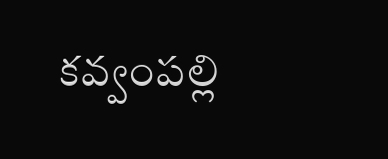కవ్వంపల్లి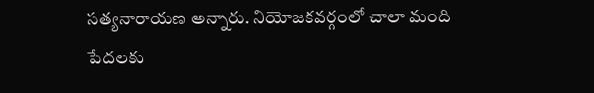సత్యనారాయణ అన్నారు. నియోజకవర్గంలో చాలా మంది పేదలకు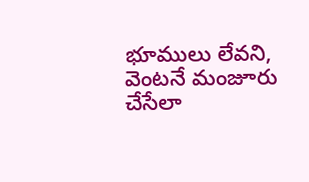భూములు లేవని, వెంటనే మంజూరు చేసేలా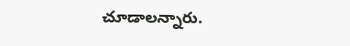చూడాలన్నారు.